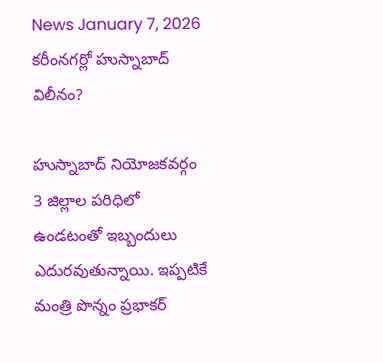News January 7, 2026
కరీంనగర్లో హుస్నాబాద్ విలీనం?

హుస్నాబాద్ నియోజకవర్గం 3 జిల్లాల పరిధిలో ఉండటంతో ఇబ్బందులు ఎదురవుతున్నాయి. ఇప్పటికే మంత్రి పొన్నం ప్రభాకర్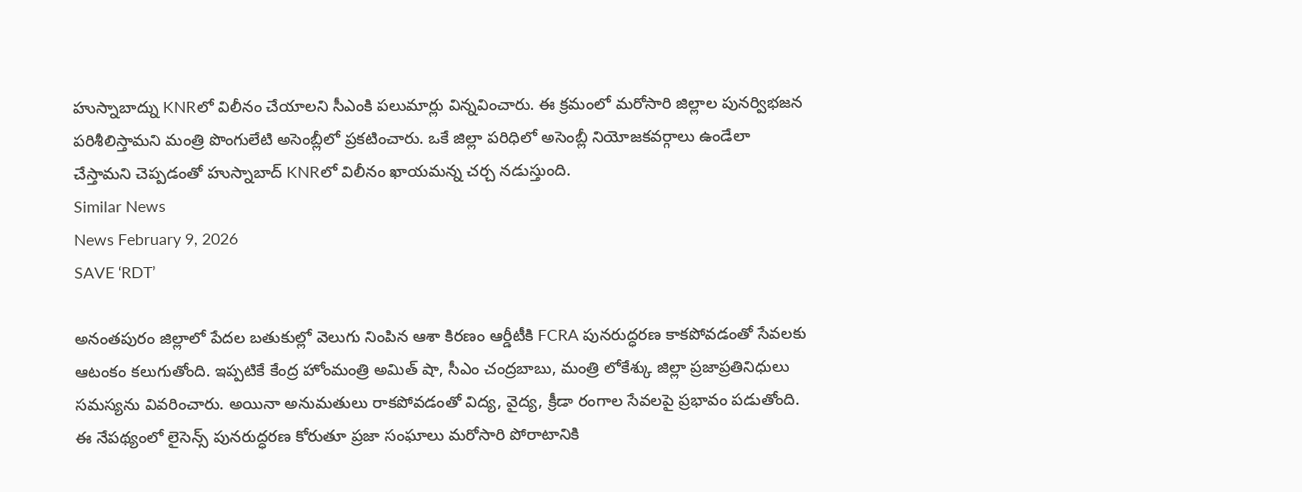హుస్నాబాద్ను KNRలో విలీనం చేయాలని సీఎంకి పలుమార్లు విన్నవించారు. ఈ క్రమంలో మరోసారి జిల్లాల పునర్విభజన పరిశీలిస్తామని మంత్రి పొంగులేటి అసెంబ్లీలో ప్రకటించారు. ఒకే జిల్లా పరిధిలో అసెంబ్లీ నియోజకవర్గాలు ఉండేలా చేస్తామని చెప్పడంతో హుస్నాబాద్ KNRలో విలీనం ఖాయమన్న చర్చ నడుస్తుంది.
Similar News
News February 9, 2026
SAVE ‘RDT’

అనంతపురం జిల్లాలో పేదల బతుకుల్లో వెలుగు నింపిన ఆశా కిరణం ఆర్డీటీకి FCRA పునరుద్ధరణ కాకపోవడంతో సేవలకు ఆటంకం కలుగుతోంది. ఇప్పటికే కేంద్ర హోంమంత్రి అమిత్ షా, సీఎం చంద్రబాబు, మంత్రి లోకేశ్కు జిల్లా ప్రజాప్రతినిధులు సమస్యను వివరించారు. అయినా అనుమతులు రాకపోవడంతో విద్య, వైద్య, క్రీడా రంగాల సేవలపై ప్రభావం పడుతోంది. ఈ నేపథ్యంలో లైసెన్స్ పునరుద్ధరణ కోరుతూ ప్రజా సంఘాలు మరోసారి పోరాటానికి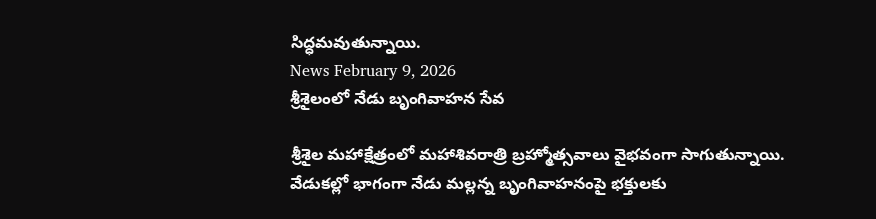సిద్ధమవుతున్నాయి.
News February 9, 2026
శ్రీశైలంలో నేడు బృంగివాహన సేవ

శ్రీశైల మహాక్షేత్రంలో మహాశివరాత్రి బ్రహ్మోత్సవాలు వైభవంగా సాగుతున్నాయి. వేడుకల్లో భాగంగా నేడు మల్లన్న బృంగివాహనంపై భక్తులకు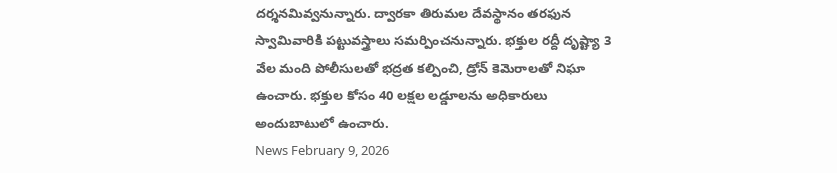దర్శనమివ్వనున్నారు. ద్వారకా తిరుమల దేవస్థానం తరఫున స్వామివారికి పట్టువస్త్రాలు సమర్పించనున్నారు. భక్తుల రద్దీ దృష్ట్యా 3 వేల మంది పోలీసులతో భద్రత కల్పించి, డ్రోన్ కెమెరాలతో నిఘా ఉంచారు. భక్తుల కోసం 40 లక్షల లడ్డూలను అధికారులు అందుబాటులో ఉంచారు.
News February 9, 2026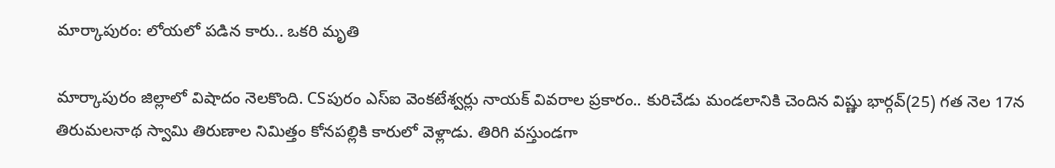మార్కాపురం: లోయలో పడిన కారు.. ఒకరి మృతి

మార్కాపురం జిల్లాలో విషాదం నెలకొంది. CSపురం ఎస్ఐ వెంకటేశ్వర్లు నాయక్ వివరాల ప్రకారం.. కురిచేడు మండలానికి చెందిన విష్ణు భార్గవ్(25) గత నెల 17న తిరుమలనాథ స్వామి తిరుణాల నిమిత్తం కోనపల్లికి కారులో వెళ్లాడు. తిరిగి వస్తుండగా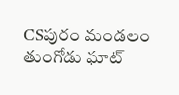CSపురం మండలం తుంగోడు ఘాట్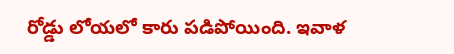రోడ్డు లోయలో కారు పడిపోయింది. ఇవాళ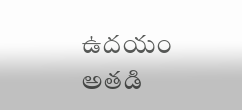ఉదయం అతడి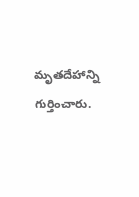మృతదేహాన్ని గుర్తించారు.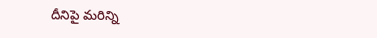దీనిపై మరిన్ని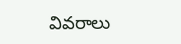వివరాలు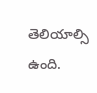తెలియాల్సి ఉంది.